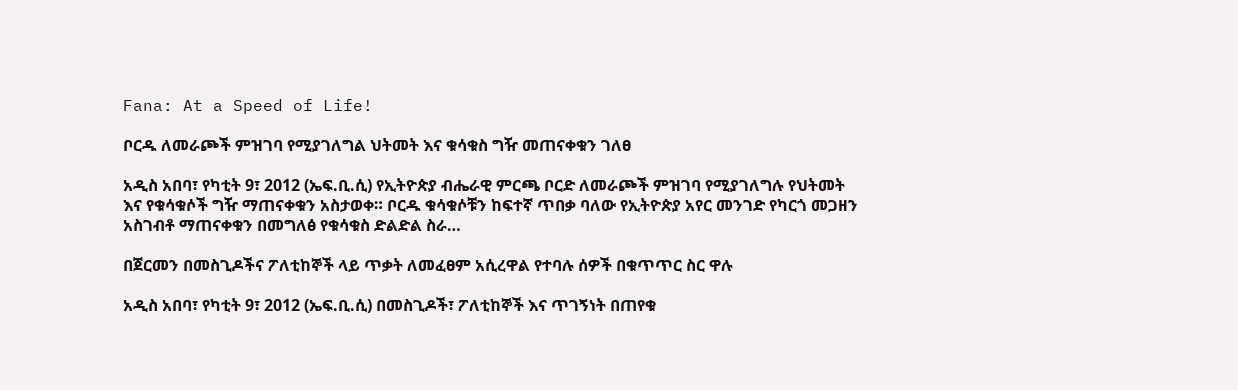Fana: At a Speed of Life!

ቦርዱ ለመራጮች ምዝገባ የሚያገለግል ህትመት እና ቁሳቁስ ግዥ መጠናቀቁን ገለፀ

አዲስ አበባ፣ የካቲት 9፣ 2012 (ኤፍ.ቢ.ሲ) የኢትዮጵያ ብሔራዊ ምርጫ ቦርድ ለመራጮች ምዝገባ የሚያገለግሉ የህትመት እና የቁሳቁሶች ግዥ ማጠናቀቁን አስታወቀ። ቦርዱ ቁሳቁሶቹን ከፍተኛ ጥበቃ ባለው የኢትዮጵያ አየር መንገድ የካርጎ መጋዘን አስገብቶ ማጠናቀቁን በመግለፅ የቁሳቁስ ድልድል ስራ…

በጀርመን በመስጊዶችና ፖለቲከኞች ላይ ጥቃት ለመፈፀም አሲረዋል የተባሉ ሰዎች በቁጥጥር ስር ዋሉ

አዲስ አበባ፣ የካቲት 9፣ 2012 (ኤፍ.ቢ.ሲ) በመስጊዶች፣ ፖለቲከኞች እና ጥገኝነት በጠየቁ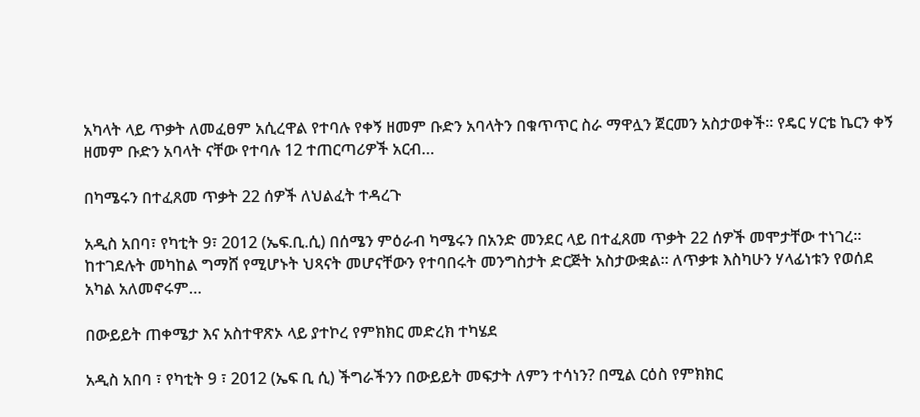አካላት ላይ ጥቃት ለመፈፀም አሲረዋል የተባሉ የቀኝ ዘመም ቡድን አባላትን በቁጥጥር ስራ ማዋሏን ጀርመን አስታወቀች። የዴር ሃርቴ ኬርን ቀኝ ዘመም ቡድን አባላት ናቸው የተባሉ 12 ተጠርጣሪዎች አርብ…

በካሜሩን በተፈጸመ ጥቃት 22 ሰዎች ለህልፈት ተዳረጉ

አዲስ አበባ፣ የካቲት 9፣ 2012 (ኤፍ.ቢ.ሲ) በሰሜን ምዕራብ ካሜሩን በአንድ መንደር ላይ በተፈጸመ ጥቃት 22 ሰዎች መሞታቸው ተነገረ። ከተገደሉት መካከል ግማሸ የሚሆኑት ህጻናት መሆናቸውን የተባበሩት መንግስታት ድርጅት አስታውቋል። ለጥቃቱ እስካሁን ሃላፊነቱን የወሰደ አካል አለመኖሩም…

በውይይት ጠቀሜታ እና አስተዋጽኦ ላይ ያተኮረ የምክክር መድረክ ተካሄደ

አዲስ አበባ ፣ የካቲት 9 ፣ 2012 (ኤፍ ቢ ሲ) ችግራችንን በውይይት መፍታት ለምን ተሳነን? በሚል ርዕስ የምክክር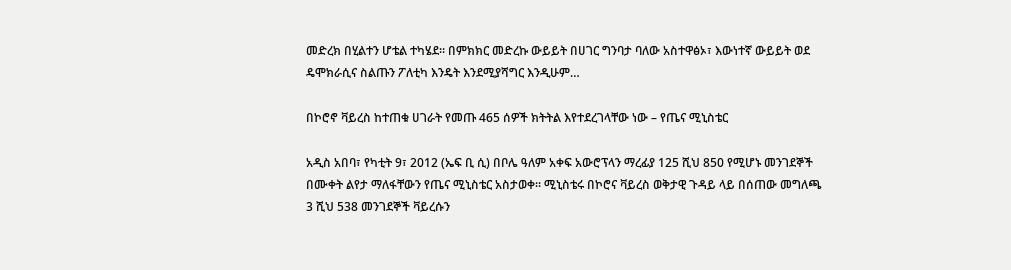መድረክ በሂልተን ሆቴል ተካሄደ። በምክክር መድረኩ ውይይት በሀገር ግንባታ ባለው አስተዋፅኦ፣ እውነተኛ ውይይት ወደ ዴሞክራሲና ስልጡን ፖለቲካ እንዴት እንደሚያሻግር እንዲሁም…

በኮሮኖ ቫይረስ ከተጠቁ ሀገራት የመጡ 465 ሰዎች ክትትል እየተደረገላቸው ነው – የጤና ሚኒስቴር

አዲስ አበባ፣ የካቲት 9፣ 2012 (ኤፍ ቢ ሲ) በቦሌ ዓለም አቀፍ አውሮፕላን ማረፊያ 125 ሺህ 850 የሚሆኑ መንገደኞች በሙቀት ልየታ ማለፋቸውን የጤና ሚኒስቴር አስታወቀ። ሚኒስቴሩ በኮሮና ቫይረስ ወቅታዊ ጉዳይ ላይ በሰጠው መግለጫ 3 ሺህ 538 መንገደኞች ቫይረሱን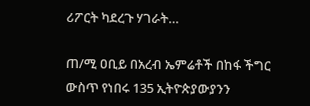ሪፖርት ካደረጉ ሃገራት…

ጠ/ሚ ዐቢይ በአረብ ኤምሬቶች በከፋ ችግር ውስጥ የነበሩ 135 ኢትዮጵያውያንን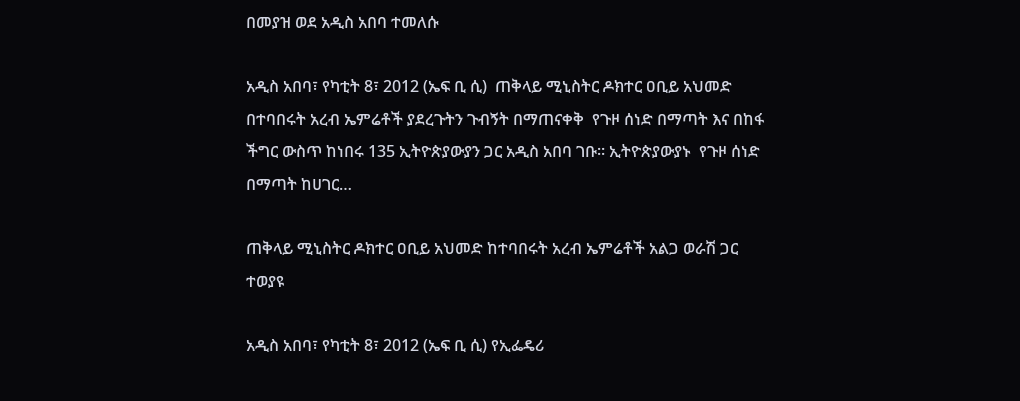በመያዝ ወደ አዲስ አበባ ተመለሱ

አዲስ አበባ፣ የካቲት 8፣ 2012 (ኤፍ ቢ ሲ)  ጠቅላይ ሚኒስትር ዶክተር ዐቢይ አህመድ በተባበሩት አረብ ኤምሬቶች ያደረጉትን ጉብኝት በማጠናቀቅ  የጉዞ ሰነድ በማጣት እና በከፋ ችግር ውስጥ ከነበሩ 135 ኢትዮጵያውያን ጋር አዲስ አበባ ገቡ። ኢትዮጵያውያኑ  የጉዞ ሰነድ በማጣት ከሀገር…

ጠቅላይ ሚኒስትር ዶክተር ዐቢይ አህመድ ከተባበሩት አረብ ኤምሬቶች አልጋ ወራሽ ጋር ተወያዩ

አዲስ አበባ፣ የካቲት 8፣ 2012 (ኤፍ ቢ ሲ) የኢፌዴሪ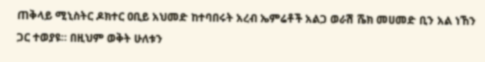ጠቅላይ ሚኒስትር ዶክተር ዐቢይ አህመድ ከተባበሩት አረብ ኤምሬቶች አልጋ ወራሽ ሼክ መሀመድ ቢን አል ነኸን ጋር ተወያዩ። በዚህም ወቅት ሁለቱን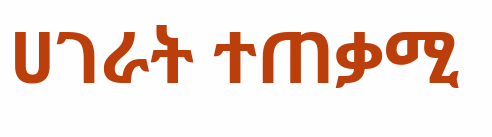ሀገራት ተጠቃሚ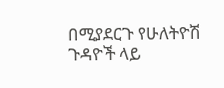በሚያደርጉ የሁለትዮሽ ጉዳዮች ላይ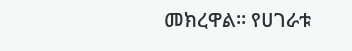መክረዋል። የሀገራቱ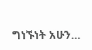ግነኙነት አሁን…